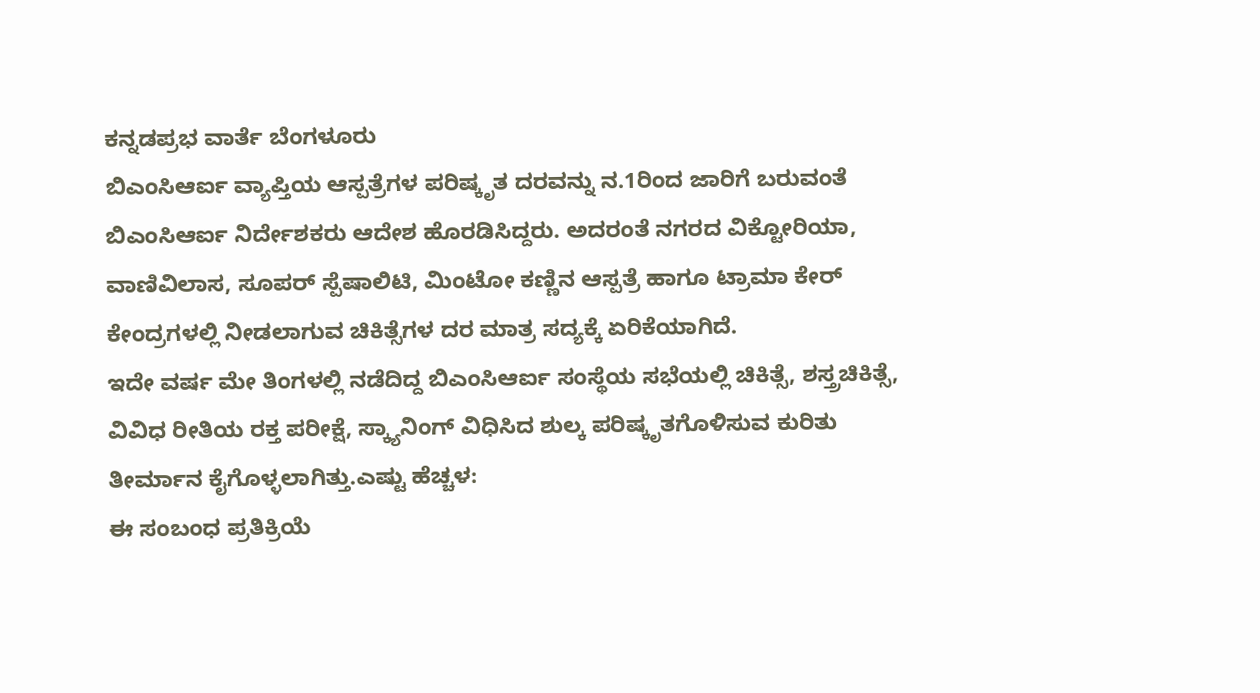ಕನ್ನಡಪ್ರಭ ವಾರ್ತೆ ಬೆಂಗಳೂರು
ಬಿಎಂಸಿಆರ್ಐ ವ್ಯಾಪ್ತಿಯ ಆಸ್ಪತ್ರೆಗಳ ಪರಿಷ್ಕೃತ ದರವನ್ನು ನ.1ರಿಂದ ಜಾರಿಗೆ ಬರುವಂತೆ ಬಿಎಂಸಿಆರ್ಐ ನಿರ್ದೇಶಕರು ಆದೇಶ ಹೊರಡಿಸಿದ್ದರು. ಅದರಂತೆ ನಗರದ ವಿಕ್ಟೋರಿಯಾ, ವಾಣಿವಿಲಾಸ, ಸೂಪರ್ ಸ್ಪೆಷಾಲಿಟಿ, ಮಿಂಟೋ ಕಣ್ಣಿನ ಆಸ್ಪತ್ರೆ ಹಾಗೂ ಟ್ರಾಮಾ ಕೇರ್ ಕೇಂದ್ರಗಳಲ್ಲಿ ನೀಡಲಾಗುವ ಚಿಕಿತ್ಸೆಗಳ ದರ ಮಾತ್ರ ಸದ್ಯಕ್ಕೆ ಏರಿಕೆಯಾಗಿದೆ.
ಇದೇ ವರ್ಷ ಮೇ ತಿಂಗಳಲ್ಲಿ ನಡೆದಿದ್ದ ಬಿಎಂಸಿಆರ್ಐ ಸಂಸ್ಥೆಯ ಸಭೆಯಲ್ಲಿ ಚಿಕಿತ್ಸೆ, ಶಸ್ತ್ರಚಿಕಿತ್ಸೆ, ವಿವಿಧ ರೀತಿಯ ರಕ್ತ ಪರೀಕ್ಷೆ, ಸ್ಕ್ಯಾನಿಂಗ್ ವಿಧಿಸಿದ ಶುಲ್ಕ ಪರಿಷ್ಕೃತಗೊಳಿಸುವ ಕುರಿತು ತೀರ್ಮಾನ ಕೈಗೊಳ್ಳಲಾಗಿತ್ತು.ಎಷ್ಟು ಹೆಚ್ಚಳ:
ಈ ಸಂಬಂಧ ಪ್ರತಿಕ್ರಿಯೆ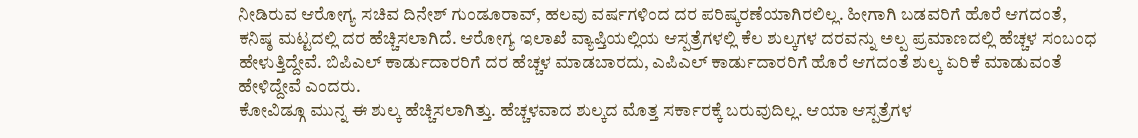ನೀಡಿರುವ ಆರೋಗ್ಯ ಸಚಿವ ದಿನೇಶ್ ಗುಂಡೂರಾವ್, ಹಲವು ವರ್ಷಗಳಿಂದ ದರ ಪರಿಷ್ಕರಣೆಯಾಗಿರಲಿಲ್ಲ. ಹೀಗಾಗಿ ಬಡವರಿಗೆ ಹೊರೆ ಆಗದಂತೆ, ಕನಿಷ್ಠ ಮಟ್ಟದಲ್ಲಿ ದರ ಹೆಚ್ಚಿಸಲಾಗಿದೆ. ಆರೋಗ್ಯ ಇಲಾಖೆ ವ್ಯಾಪ್ತಿಯಲ್ಲಿಯ ಆಸ್ಪತ್ರೆಗಳಲ್ಲಿ ಕೆಲ ಶುಲ್ಕಗಳ ದರವನ್ನು ಅಲ್ಪ ಪ್ರಮಾಣದಲ್ಲಿ ಹೆಚ್ಚಳ ಸಂಬಂಧ ಹೇಳುತ್ತಿದ್ದೇವೆ. ಬಿಪಿಎಲ್ ಕಾರ್ಡುದಾರರಿಗೆ ದರ ಹೆಚ್ಚಳ ಮಾಡಬಾರದು, ಎಪಿಎಲ್ ಕಾರ್ಡುದಾರರಿಗೆ ಹೊರೆ ಆಗದಂತೆ ಶುಲ್ಕ ಏರಿಕೆ ಮಾಡುವಂತೆ ಹೇಳಿದ್ದೇವೆ ಎಂದರು.
ಕೋವಿಡ್ಗೂ ಮುನ್ನ ಈ ಶುಲ್ಕ ಹೆಚ್ಚಿಸಲಾಗಿತ್ತು. ಹೆಚ್ಚಳವಾದ ಶುಲ್ಕದ ಮೊತ್ತ ಸರ್ಕಾರಕ್ಕೆ ಬರುವುದಿಲ್ಲ. ಆಯಾ ಆಸ್ಪತ್ರೆಗಳ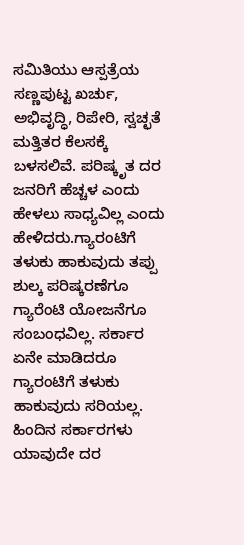ಸಮಿತಿಯು ಆಸ್ಪತ್ರೆಯ ಸಣ್ಣಪುಟ್ಟ ಖರ್ಚು, ಅಭಿವೃದ್ಧಿ, ರಿಪೇರಿ, ಸ್ವಚ್ಛತೆ ಮತ್ತಿತರ ಕೆಲಸಕ್ಕೆ ಬಳಸಲಿವೆ. ಪರಿಷ್ಕೃತ ದರ ಜನರಿಗೆ ಹೆಚ್ಚಳ ಎಂದು ಹೇಳಲು ಸಾಧ್ಯವಿಲ್ಲ ಎಂದು ಹೇಳಿದರು.ಗ್ಯಾರಂಟಿಗೆ ತಳುಕು ಹಾಕುವುದು ತಪ್ಪು
ಶುಲ್ಕ ಪರಿಷ್ಕರಣೆಗೂ ಗ್ಯಾರೆಂಟಿ ಯೋಜನೆಗೂ ಸಂಬಂಧವಿಲ್ಲ. ಸರ್ಕಾರ ಏನೇ ಮಾಡಿದರೂ ಗ್ಯಾರಂಟಿಗೆ ತಳುಕು ಹಾಕುವುದು ಸರಿಯಲ್ಲ. ಹಿಂದಿನ ಸರ್ಕಾರಗಳು ಯಾವುದೇ ದರ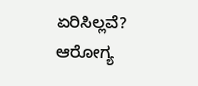ಏರಿಸಿಲ್ಲವೆ? ಆರೋಗ್ಯ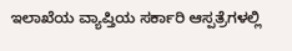ಇಲಾಖೆಯ ವ್ಯಾಪ್ತಿಯ ಸರ್ಕಾರಿ ಆಸ್ಪತ್ರೆಗಳಲ್ಲಿ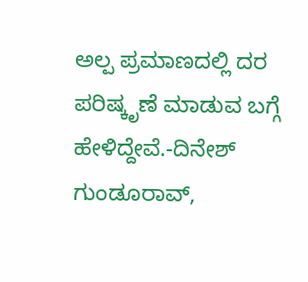ಅಲ್ಪ ಪ್ರಮಾಣದಲ್ಲಿ ದರ ಪರಿಷ್ಕೃಣೆ ಮಾಡುವ ಬಗ್ಗೆ ಹೇಳಿದ್ದೇವೆ.-ದಿನೇಶ್ ಗುಂಡೂರಾವ್,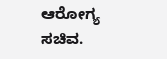ಆರೋಗ್ಯ ಸಚಿವ.